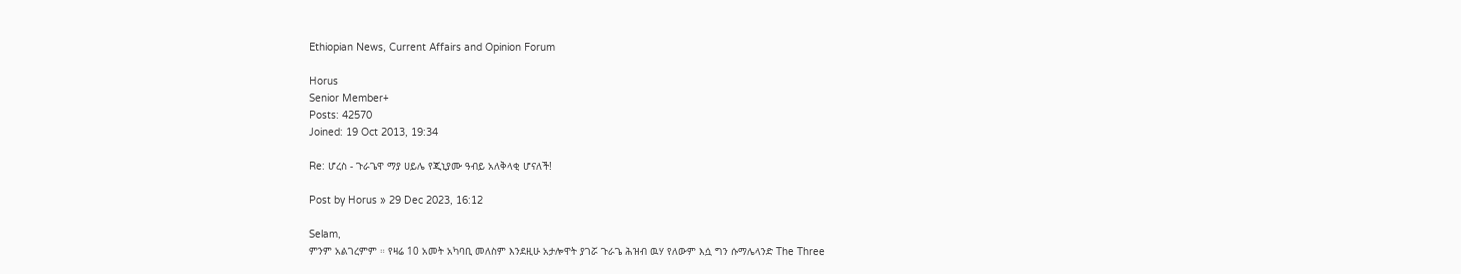Ethiopian News, Current Affairs and Opinion Forum

Horus
Senior Member+
Posts: 42570
Joined: 19 Oct 2013, 19:34

Re: ሆረስ - ጉራጌዋ ማያ ሀይሌ የጂኒያሙ ዓብይ አለቅላቂ ሆናለች!

Post by Horus » 29 Dec 2023, 16:12

Selam,
ምንም አልገረምም ። የዛሬ 10 አመት አካባቢ መለስም እንደዚሁ አታሎዋት ያገሯ ጉራጌ ሕዝብ ዉሃ የለውም እሷ ግን ሱማሌላንድ The Three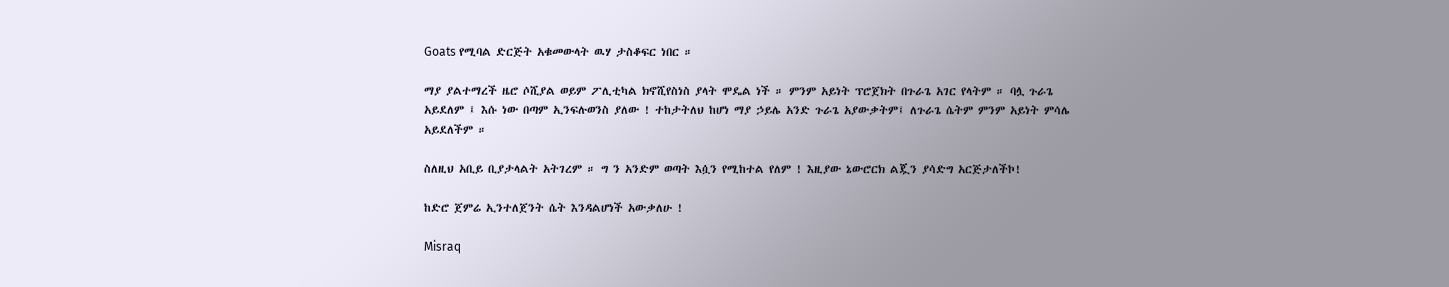Goats የሚባል ድርጅት አቁመውላት ዉሃ ታስቆፍር ነበር ።

ማያ ያልተማረች ዜሮ ሶሺያል ወይም ፖሊቲካል ክኖሺየስነስ ያላት ሞዴል ነች ። ምንም አይነት ፕሮጀክት በጉራጌ አገር የላትም ። ባሏ ጉራጌ አይደለም ፤ እሱ ነው በጣም ኢንፍሉወንስ ያለው ! ተከታትለህ ከሆነ ማያ ኃይሌ አንድ ጉራጌ አያውቃትም፤ ለጉራጌ ሴትም ምንም አይነት ምሳሌ አይደለችም ።

ስለዚህ አቢይ ቢያታላልት አትገረም ። ግ ን አንድም ወጣት እሷን የሚከተል የለም ! እዚያው ኔውሮርክ ልጇን ያሳድግ አርጅታለችኮ!

ከድሮ ጀምሬ ኢንተለጀንት ሴት እንዳልሆነች አውቃለሁ !

Misraq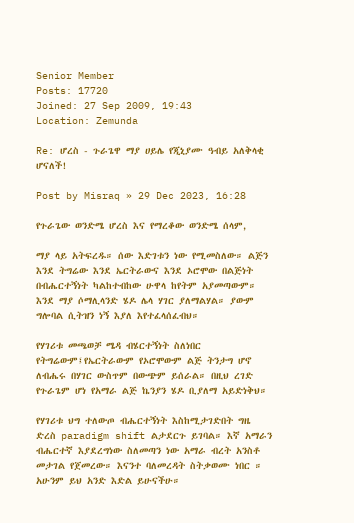Senior Member
Posts: 17720
Joined: 27 Sep 2009, 19:43
Location: Zemunda

Re: ሆረስ - ጉራጌዋ ማያ ሀይሌ የጂኒያሙ ዓብይ አለቅላቂ ሆናለች!

Post by Misraq » 29 Dec 2023, 16:28

የጉራጌው ወንድሜ ሆረስ እና የማረቆው ወንድሜ ሰላም,

ማያ ላይ አትፍረዱ። ሰው እድገቱን ነው የሚመስለው። ልጅን እንደ ትግሬው እንደ ኤርትራውና እንደ ኦሮሞው በልጅነት በብሔርተኝነት ካልከተብከው ሁዋላ ከየትም አያመጣውም። እንደ ማያ ሶማሊላንድ ሄዶ ሌላ ሃገር ያለማልሃል። ያውም ግሎባል ሲትዝን ነኝ እያለ እየተፈላሰፈብህ።

የሃገሪቱ መጫወቻ ሜዳ ብሄርተኝነት ስለነበር የትግሬውም፤የኤርትራውም የኦሮሞውም ልጅ ትንታግ ሆኖ ለብሔሩ በሃገር ውስጥም በውጭም ይሰራል። በዚህ ረገድ የጉራጌም ሆነ የአማራ ልጅ ኬንያን ሄዶ ቢያለማ አይድነቅህ።

የሃገሪቱ ህግ ተለውጦ ብሔርተኝነት እስከሚታገድበት ግዜ ድረስ paradigm shift ልታደርጉ ይገባል። እኛ አማራን ብሔርተኛ እያደረግነው ስለመጣን ነው አማራ ብረት አንስቶ መታገል የጀመረው። እናንተ ባለመረዳት ስትቃወሙ ነበር ። አሁንም ይህ አንድ እድል ይሁናችሁ።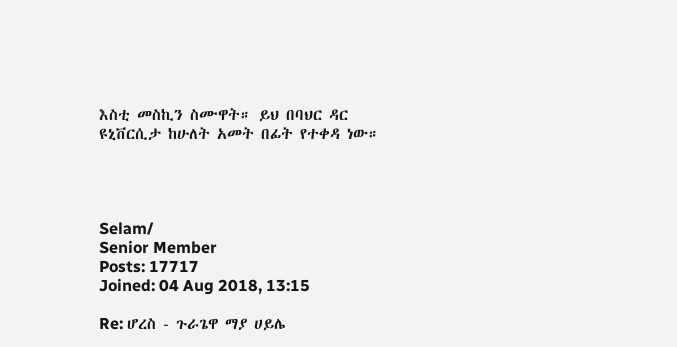እስቲ መስኪን ስሙዋት። ይህ በባህር ዳር ዩኒቨርሲታ ከሁለት አመት በፊት የተቀዳ ነው።




Selam/
Senior Member
Posts: 17717
Joined: 04 Aug 2018, 13:15

Re: ሆረስ - ጉራጌዋ ማያ ሀይሌ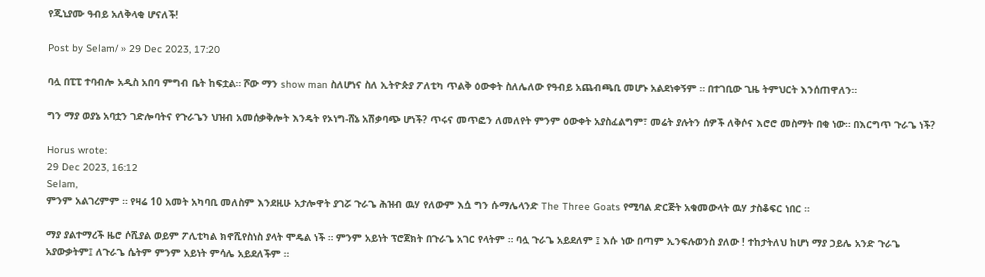የጂኒያሙ ዓብይ አለቅላቂ ሆናለች!

Post by Selam/ » 29 Dec 2023, 17:20

ባሏ በፒፒ ተባብሎ አዲስ አበባ ምግብ ቤት ከፍቷል። ሾው ማን show man ስለሆነና ስለ ኢትዮጵያ ፖለቲካ ጥልቅ ዕውቀት ስለሌለው የዓብይ አጨብጫቢ መሆኑ አልደነቀኝም ። በተገቢው ጊዜ ትምህርት እንሰጠዋለን።

ግን ማያ ወያኔ አባቷን ገድሎባትና የጉራጌን ህዝብ አመሰቃቅሎት እንዴት የኦነግ-ሸኔ አሽቃባጭ ሆነች? ጥሩና መጥፎን ለመለየት ምንም ዕውቀት አያስፈልግም፣ መሬት ያሉትን ሰዎች ለቅሶና እሮሮ መስማት በቂ ነው። በእርግጥ ጉራጌ ነች?

Horus wrote:
29 Dec 2023, 16:12
Selam,
ምንም አልገረምም ። የዛሬ 10 አመት አካባቢ መለስም እንደዚሁ አታሎዋት ያገሯ ጉራጌ ሕዝብ ዉሃ የለውም እሷ ግን ሱማሌላንድ The Three Goats የሚባል ድርጅት አቁመውላት ዉሃ ታስቆፍር ነበር ።

ማያ ያልተማረች ዜሮ ሶሺያል ወይም ፖሊቲካል ክኖሺየስነስ ያላት ሞዴል ነች ። ምንም አይነት ፕሮጀክት በጉራጌ አገር የላትም ። ባሏ ጉራጌ አይደለም ፤ እሱ ነው በጣም ኢንፍሉወንስ ያለው ! ተከታትለህ ከሆነ ማያ ኃይሌ አንድ ጉራጌ አያውቃትም፤ ለጉራጌ ሴትም ምንም አይነት ምሳሌ አይደለችም ።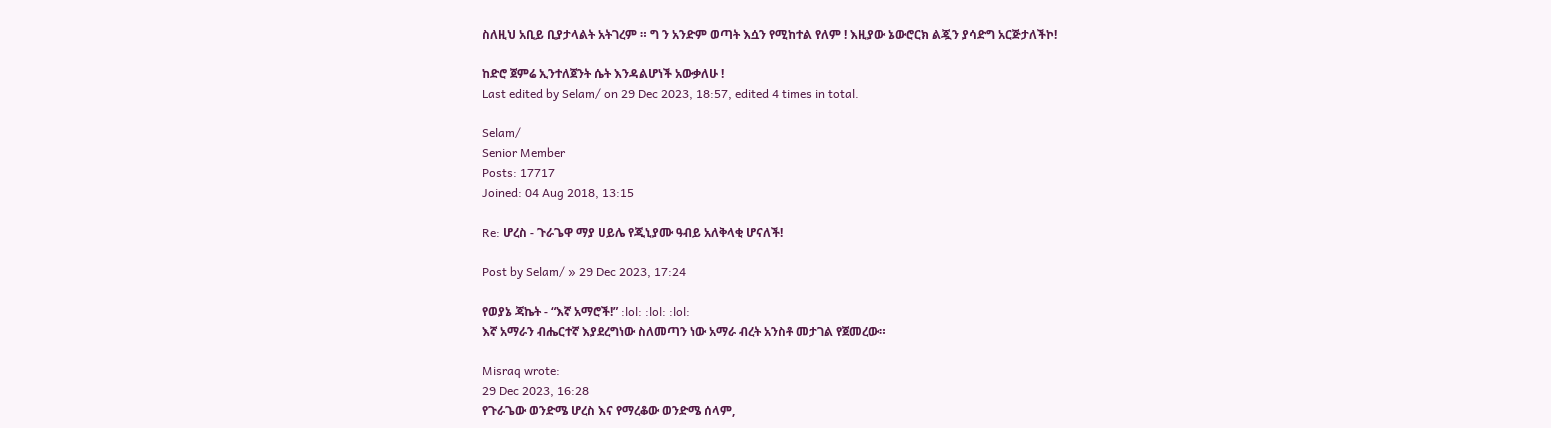ስለዚህ አቢይ ቢያታላልት አትገረም ። ግ ን አንድም ወጣት እሷን የሚከተል የለም ! እዚያው ኔውሮርክ ልጇን ያሳድግ አርጅታለችኮ!

ከድሮ ጀምሬ ኢንተለጀንት ሴት እንዳልሆነች አውቃለሁ !
Last edited by Selam/ on 29 Dec 2023, 18:57, edited 4 times in total.

Selam/
Senior Member
Posts: 17717
Joined: 04 Aug 2018, 13:15

Re: ሆረስ - ጉራጌዋ ማያ ሀይሌ የጂኒያሙ ዓብይ አለቅላቂ ሆናለች!

Post by Selam/ » 29 Dec 2023, 17:24

የወያኔ ጃኬት - “እኛ አማሮች!” :lol: :lol: :lol:
እኛ አማራን ብሔርተኛ እያደረግነው ስለመጣን ነው አማራ ብረት አንስቶ መታገል የጀመረው።

Misraq wrote:
29 Dec 2023, 16:28
የጉራጌው ወንድሜ ሆረስ እና የማረቆው ወንድሜ ሰላም,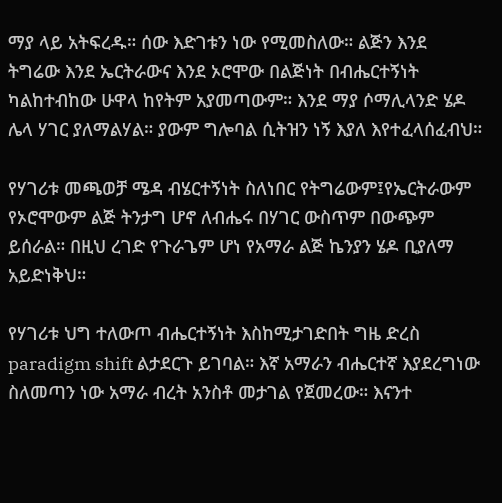ማያ ላይ አትፍረዱ። ሰው እድገቱን ነው የሚመስለው። ልጅን እንደ ትግሬው እንደ ኤርትራውና እንደ ኦሮሞው በልጅነት በብሔርተኝነት ካልከተብከው ሁዋላ ከየትም አያመጣውም። እንደ ማያ ሶማሊላንድ ሄዶ ሌላ ሃገር ያለማልሃል። ያውም ግሎባል ሲትዝን ነኝ እያለ እየተፈላሰፈብህ።

የሃገሪቱ መጫወቻ ሜዳ ብሄርተኝነት ስለነበር የትግሬውም፤የኤርትራውም የኦሮሞውም ልጅ ትንታግ ሆኖ ለብሔሩ በሃገር ውስጥም በውጭም ይሰራል። በዚህ ረገድ የጉራጌም ሆነ የአማራ ልጅ ኬንያን ሄዶ ቢያለማ አይድነቅህ።

የሃገሪቱ ህግ ተለውጦ ብሔርተኝነት እስከሚታገድበት ግዜ ድረስ paradigm shift ልታደርጉ ይገባል። እኛ አማራን ብሔርተኛ እያደረግነው ስለመጣን ነው አማራ ብረት አንስቶ መታገል የጀመረው። እናንተ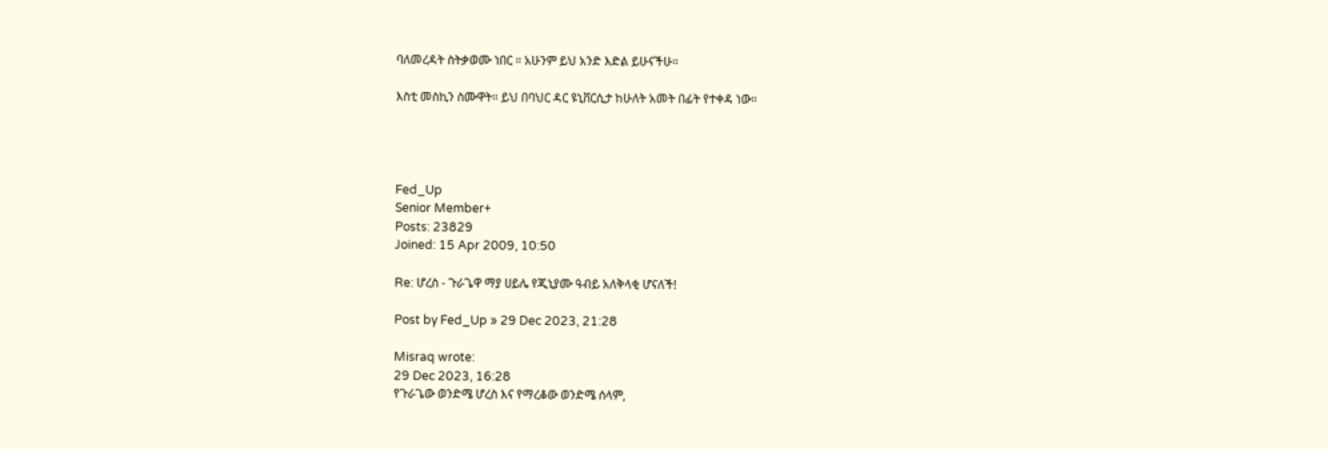ባለመረዳት ስትቃወሙ ነበር ። አሁንም ይህ አንድ እድል ይሁናችሁ።

እስቲ መስኪን ስሙዋት። ይህ በባህር ዳር ዩኒቨርሲታ ከሁለት አመት በፊት የተቀዳ ነው።




Fed_Up
Senior Member+
Posts: 23829
Joined: 15 Apr 2009, 10:50

Re: ሆረስ - ጉራጌዋ ማያ ሀይሌ የጂኒያሙ ዓብይ አለቅላቂ ሆናለች!

Post by Fed_Up » 29 Dec 2023, 21:28

Misraq wrote:
29 Dec 2023, 16:28
የጉራጌው ወንድሜ ሆረስ እና የማረቆው ወንድሜ ሰላም,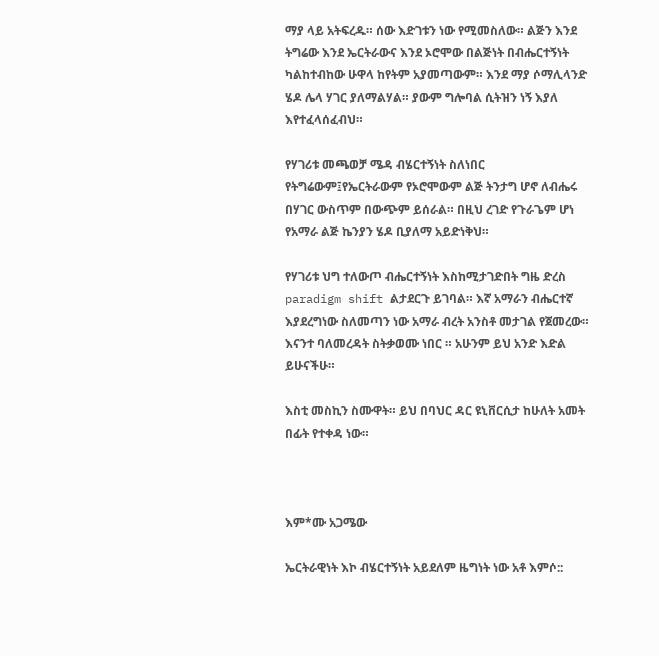ማያ ላይ አትፍረዱ። ሰው እድገቱን ነው የሚመስለው። ልጅን እንደ ትግሬው እንደ ኤርትራውና እንደ ኦሮሞው በልጅነት በብሔርተኝነት ካልከተብከው ሁዋላ ከየትም አያመጣውም። እንደ ማያ ሶማሊላንድ ሄዶ ሌላ ሃገር ያለማልሃል። ያውም ግሎባል ሲትዝን ነኝ እያለ እየተፈላሰፈብህ።

የሃገሪቱ መጫወቻ ሜዳ ብሄርተኝነት ስለነበር የትግሬውም፤የኤርትራውም የኦሮሞውም ልጅ ትንታግ ሆኖ ለብሔሩ በሃገር ውስጥም በውጭም ይሰራል። በዚህ ረገድ የጉራጌም ሆነ የአማራ ልጅ ኬንያን ሄዶ ቢያለማ አይድነቅህ።

የሃገሪቱ ህግ ተለውጦ ብሔርተኝነት እስከሚታገድበት ግዜ ድረስ paradigm shift ልታደርጉ ይገባል። እኛ አማራን ብሔርተኛ እያደረግነው ስለመጣን ነው አማራ ብረት አንስቶ መታገል የጀመረው። እናንተ ባለመረዳት ስትቃወሙ ነበር ። አሁንም ይህ አንድ እድል ይሁናችሁ።

እስቲ መስኪን ስሙዋት። ይህ በባህር ዳር ዩኒቨርሲታ ከሁለት አመት በፊት የተቀዳ ነው።



እም*ሙ አጋሜው

ኤርትራዊነት እኮ ብሄርተኝነት አይደለም ዜግነት ነው አቶ እምሶ::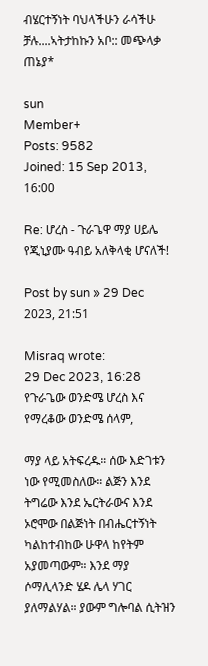ብሄርተኝነት ባህላችሁን ራሳችሁ ቻሉ....ኣትታከኩን አቦ:: መጭላቃ ጠኔያ*

sun
Member+
Posts: 9582
Joined: 15 Sep 2013, 16:00

Re: ሆረስ - ጉራጌዋ ማያ ሀይሌ የጂኒያሙ ዓብይ አለቅላቂ ሆናለች!

Post by sun » 29 Dec 2023, 21:51

Misraq wrote:
29 Dec 2023, 16:28
የጉራጌው ወንድሜ ሆረስ እና የማረቆው ወንድሜ ሰላም,

ማያ ላይ አትፍረዱ። ሰው እድገቱን ነው የሚመስለው። ልጅን እንደ ትግሬው እንደ ኤርትራውና እንደ ኦሮሞው በልጅነት በብሔርተኝነት ካልከተብከው ሁዋላ ከየትም አያመጣውም። እንደ ማያ ሶማሊላንድ ሄዶ ሌላ ሃገር ያለማልሃል። ያውም ግሎባል ሲትዝን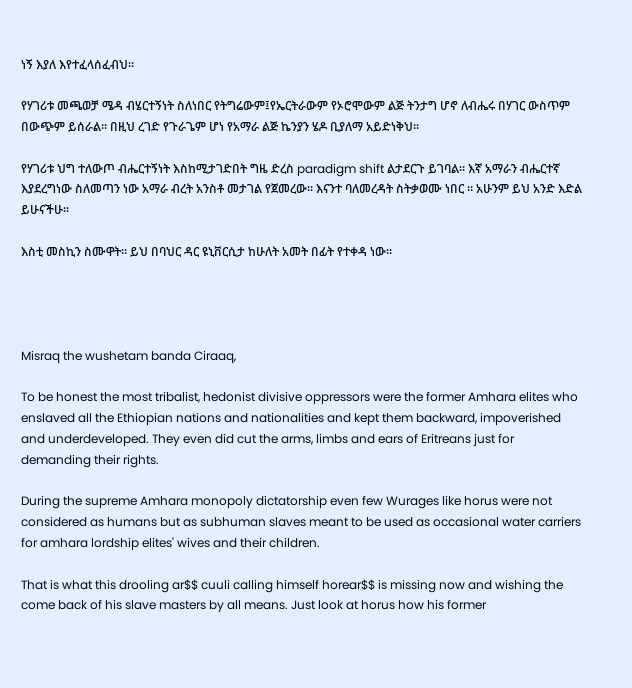ነኝ እያለ እየተፈላሰፈብህ።

የሃገሪቱ መጫወቻ ሜዳ ብሄርተኝነት ስለነበር የትግሬውም፤የኤርትራውም የኦሮሞውም ልጅ ትንታግ ሆኖ ለብሔሩ በሃገር ውስጥም በውጭም ይሰራል። በዚህ ረገድ የጉራጌም ሆነ የአማራ ልጅ ኬንያን ሄዶ ቢያለማ አይድነቅህ።

የሃገሪቱ ህግ ተለውጦ ብሔርተኝነት እስከሚታገድበት ግዜ ድረስ paradigm shift ልታደርጉ ይገባል። እኛ አማራን ብሔርተኛ እያደረግነው ስለመጣን ነው አማራ ብረት አንስቶ መታገል የጀመረው። እናንተ ባለመረዳት ስትቃወሙ ነበር ። አሁንም ይህ አንድ እድል ይሁናችሁ።

እስቲ መስኪን ስሙዋት። ይህ በባህር ዳር ዩኒቨርሲታ ከሁለት አመት በፊት የተቀዳ ነው።




Misraq the wushetam banda Ciraaq,

To be honest the most tribalist, hedonist divisive oppressors were the former Amhara elites who enslaved all the Ethiopian nations and nationalities and kept them backward, impoverished and underdeveloped. They even did cut the arms, limbs and ears of Eritreans just for demanding their rights.

During the supreme Amhara monopoly dictatorship even few Wurages like horus were not considered as humans but as subhuman slaves meant to be used as occasional water carriers for amhara lordship elites' wives and their children.

That is what this drooling ar$$ cuuli calling himself horear$$ is missing now and wishing the come back of his slave masters by all means. Just look at horus how his former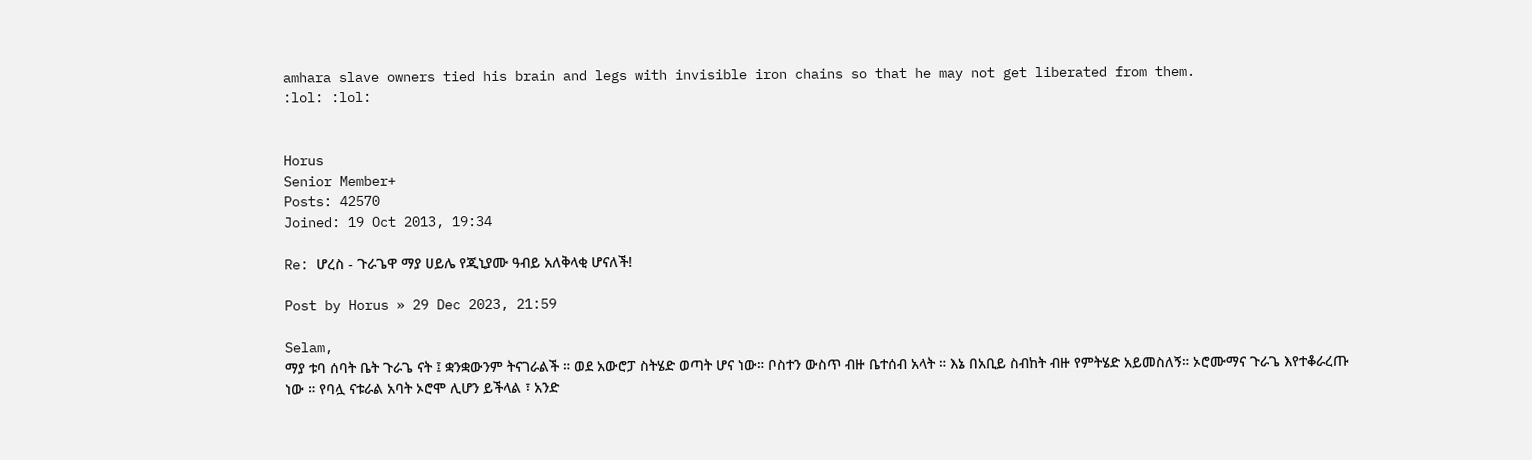amhara slave owners tied his brain and legs with invisible iron chains so that he may not get liberated from them.
:lol: :lol:


Horus
Senior Member+
Posts: 42570
Joined: 19 Oct 2013, 19:34

Re: ሆረስ - ጉራጌዋ ማያ ሀይሌ የጂኒያሙ ዓብይ አለቅላቂ ሆናለች!

Post by Horus » 29 Dec 2023, 21:59

Selam,
ማያ ቱባ ሰባት ቤት ጉራጌ ናት ፤ ቋንቋውንም ትናገራልች ። ወደ አውሮፓ ስትሄድ ወጣት ሆና ነው። ቦስተን ውስጥ ብዙ ቤተሰብ አላት ። እኔ በአቢይ ስብከት ብዙ የምትሄድ አይመስለኝ። ኦሮሙማና ጉራጌ እየተቆራረጡ ነው ። የባሏ ናቱራል አባት ኦሮሞ ሊሆን ይችላል ፣ አንድ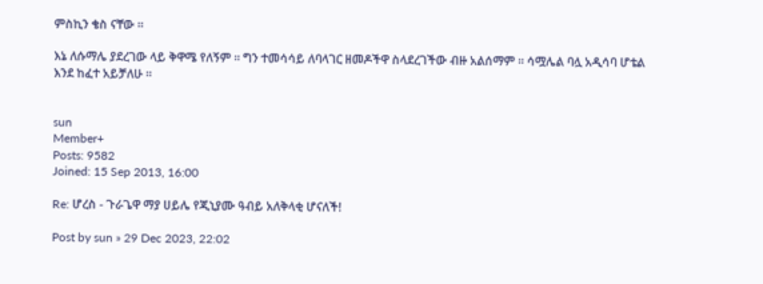ምስኪን ቄስ ናቸው ።

እኔ ለሱማሌ ያደረገው ላይ ቅዋሜ የለኝም ። ግን ተመሳሳይ ለባላገር ዘመዶችዋ ስላደረገችው ብዙ አልሰማም ። ሳሟሌል ባሏ አዲሳባ ሆቴል እንደ ከፈተ አይቻለሁ ።


sun
Member+
Posts: 9582
Joined: 15 Sep 2013, 16:00

Re: ሆረስ - ጉራጌዋ ማያ ሀይሌ የጂኒያሙ ዓብይ አለቅላቂ ሆናለች!

Post by sun » 29 Dec 2023, 22:02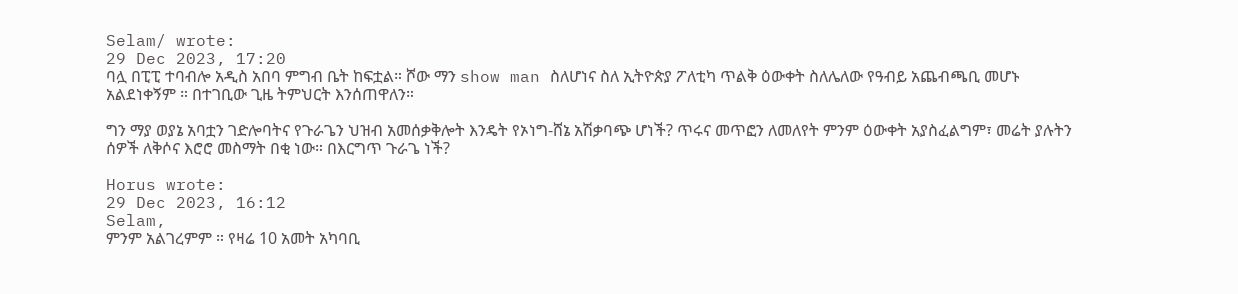Selam/ wrote:
29 Dec 2023, 17:20
ባሏ በፒፒ ተባብሎ አዲስ አበባ ምግብ ቤት ከፍቷል። ሾው ማን show man ስለሆነና ስለ ኢትዮጵያ ፖለቲካ ጥልቅ ዕውቀት ስለሌለው የዓብይ አጨብጫቢ መሆኑ አልደነቀኝም ። በተገቢው ጊዜ ትምህርት እንሰጠዋለን።

ግን ማያ ወያኔ አባቷን ገድሎባትና የጉራጌን ህዝብ አመሰቃቅሎት እንዴት የኦነግ-ሸኔ አሽቃባጭ ሆነች? ጥሩና መጥፎን ለመለየት ምንም ዕውቀት አያስፈልግም፣ መሬት ያሉትን ሰዎች ለቅሶና እሮሮ መስማት በቂ ነው። በእርግጥ ጉራጌ ነች?

Horus wrote:
29 Dec 2023, 16:12
Selam,
ምንም አልገረምም ። የዛሬ 10 አመት አካባቢ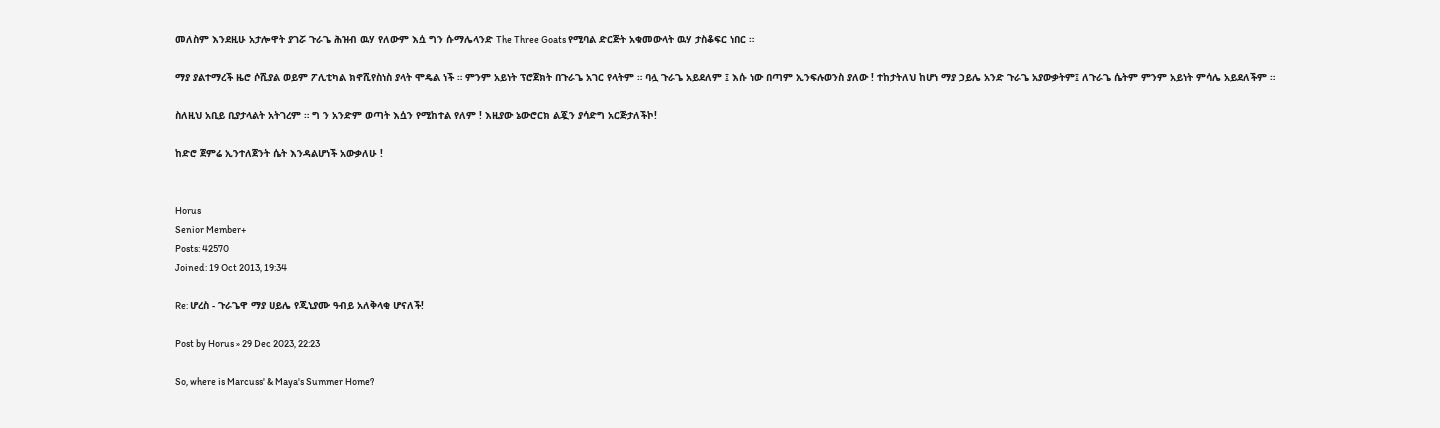መለስም እንደዚሁ አታሎዋት ያገሯ ጉራጌ ሕዝብ ዉሃ የለውም እሷ ግን ሱማሌላንድ The Three Goats የሚባል ድርጅት አቁመውላት ዉሃ ታስቆፍር ነበር ።

ማያ ያልተማረች ዜሮ ሶሺያል ወይም ፖሊቲካል ክኖሺየስነስ ያላት ሞዴል ነች ። ምንም አይነት ፕሮጀክት በጉራጌ አገር የላትም ። ባሏ ጉራጌ አይደለም ፤ እሱ ነው በጣም ኢንፍሉወንስ ያለው ! ተከታትለህ ከሆነ ማያ ኃይሌ አንድ ጉራጌ አያውቃትም፤ ለጉራጌ ሴትም ምንም አይነት ምሳሌ አይደለችም ።

ስለዚህ አቢይ ቢያታላልት አትገረም ። ግ ን አንድም ወጣት እሷን የሚከተል የለም ! እዚያው ኔውሮርክ ልጇን ያሳድግ አርጅታለችኮ!

ከድሮ ጀምሬ ኢንተለጀንት ሴት እንዳልሆነች አውቃለሁ !


Horus
Senior Member+
Posts: 42570
Joined: 19 Oct 2013, 19:34

Re: ሆረስ - ጉራጌዋ ማያ ሀይሌ የጂኒያሙ ዓብይ አለቅላቂ ሆናለች!

Post by Horus » 29 Dec 2023, 22:23

So, where is Marcuss' & Maya's Summer Home?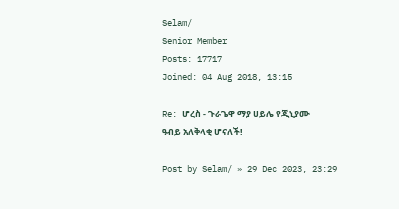Selam/
Senior Member
Posts: 17717
Joined: 04 Aug 2018, 13:15

Re: ሆረስ - ጉራጌዋ ማያ ሀይሌ የጂኒያሙ ዓብይ አለቅላቂ ሆናለች!

Post by Selam/ » 29 Dec 2023, 23:29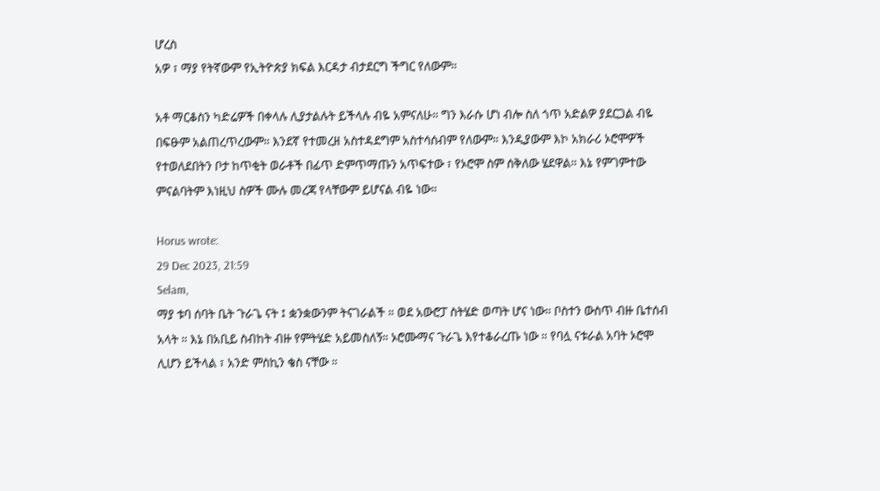ሆረስ
አዎ ፣ ማያ የትኛውም የኢትዮጵያ ክፍል እርዳታ ብታደርግ ችግር የለውም።

አቶ ማርቆስን ካድሬዎች በቀላሉ ሊያታልሉት ይችላሉ ብዬ አምናለሁ። ግን እራሱ ሆነ ብሎ ስለ ጎጥ አድልዎ ያደርጋል ብዬ በፍፁም አልጠረጥረውም። እንደኛ የተመረዘ አስተዳደግም አስተሳሰብም የለውም። እንዲያውም እኮ አክራሪ ኦሮሞዎች የተወለደበትን ቦታ ከጥቂት ወራቶች በፊጥ ድምጥማጡን አጥፍተው ፣ የኦሮሞ ስም ሰቅለው ሄደዋል። እኔ የምገምተው ምናልባትም እነዚህ ስዎች ሙሉ መረጃ የላቸውም ይሆናል ብዬ ነው።

Horus wrote:
29 Dec 2023, 21:59
Selam,
ማያ ቱባ ሰባት ቤት ጉራጌ ናት ፤ ቋንቋውንም ትናገራልች ። ወደ አውሮፓ ስትሄድ ወጣት ሆና ነው። ቦስተን ውስጥ ብዙ ቤተሰብ አላት ። እኔ በአቢይ ስብከት ብዙ የምትሄድ አይመስለኝ። ኦሮሙማና ጉራጌ እየተቆራረጡ ነው ። የባሏ ናቱራል አባት ኦሮሞ ሊሆን ይችላል ፣ አንድ ምስኪን ቄስ ናቸው ።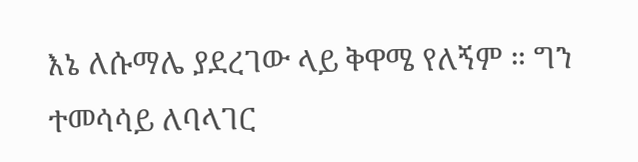እኔ ለሱማሌ ያደረገው ላይ ቅዋሜ የለኝም ። ግን ተመሳሳይ ለባላገር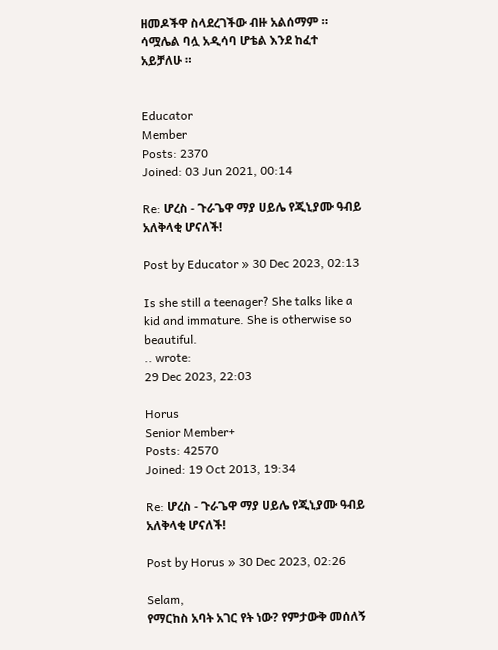ዘመዶችዋ ስላደረገችው ብዙ አልሰማም ። ሳሟሌል ባሏ አዲሳባ ሆቴል እንደ ከፈተ አይቻለሁ ።


Educator
Member
Posts: 2370
Joined: 03 Jun 2021, 00:14

Re: ሆረስ - ጉራጌዋ ማያ ሀይሌ የጂኒያሙ ዓብይ አለቅላቂ ሆናለች!

Post by Educator » 30 Dec 2023, 02:13

Is she still a teenager? She talks like a kid and immature. She is otherwise so beautiful.
.. wrote:
29 Dec 2023, 22:03

Horus
Senior Member+
Posts: 42570
Joined: 19 Oct 2013, 19:34

Re: ሆረስ - ጉራጌዋ ማያ ሀይሌ የጂኒያሙ ዓብይ አለቅላቂ ሆናለች!

Post by Horus » 30 Dec 2023, 02:26

Selam,
የማርከስ አባት አገር የት ነው? የምታውቅ መሰለኝ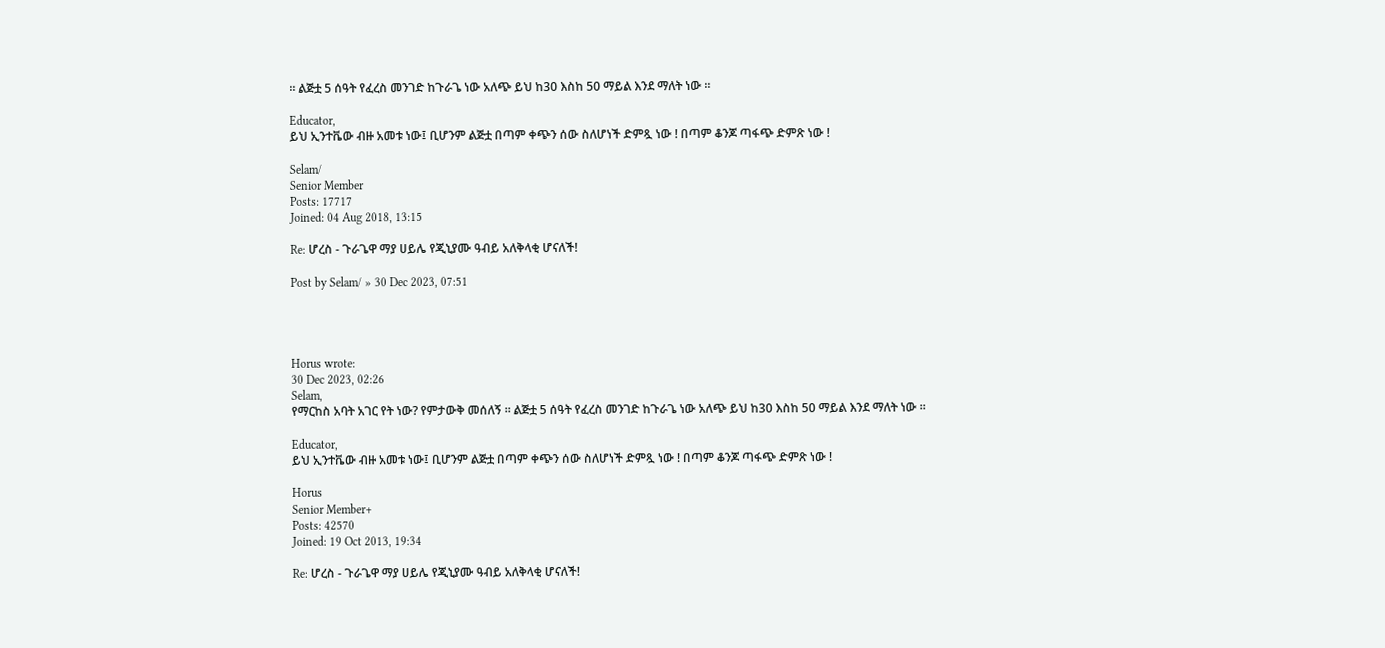። ልጅቷ 5 ሰዓት የፈረስ መንገድ ከጉራጌ ነው አለጭ ይህ ከ30 እስከ 50 ማይል እንደ ማለት ነው ።

Educator,
ይህ ኢንተቬው ብዙ አመቱ ነው፤ ቢሆንም ልጅቷ በጣም ቀጭን ሰው ስለሆነች ድምጿ ነው ! በጣም ቆንጆ ጣፋጭ ድምጽ ነው !

Selam/
Senior Member
Posts: 17717
Joined: 04 Aug 2018, 13:15

Re: ሆረስ - ጉራጌዋ ማያ ሀይሌ የጂኒያሙ ዓብይ አለቅላቂ ሆናለች!

Post by Selam/ » 30 Dec 2023, 07:51




Horus wrote:
30 Dec 2023, 02:26
Selam,
የማርከስ አባት አገር የት ነው? የምታውቅ መሰለኝ ። ልጅቷ 5 ሰዓት የፈረስ መንገድ ከጉራጌ ነው አለጭ ይህ ከ30 እስከ 50 ማይል እንደ ማለት ነው ።

Educator,
ይህ ኢንተቬው ብዙ አመቱ ነው፤ ቢሆንም ልጅቷ በጣም ቀጭን ሰው ስለሆነች ድምጿ ነው ! በጣም ቆንጆ ጣፋጭ ድምጽ ነው !

Horus
Senior Member+
Posts: 42570
Joined: 19 Oct 2013, 19:34

Re: ሆረስ - ጉራጌዋ ማያ ሀይሌ የጂኒያሙ ዓብይ አለቅላቂ ሆናለች!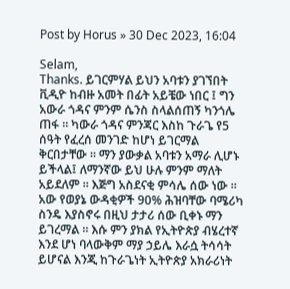Post by Horus » 30 Dec 2023, 16:04

Selam,
Thanks. ይገርምሃል ይህን አባቱን ያገኘበት ቪዲዮ ከብዙ አመት በፊት አይቼው ነበር ፤ ግን አውራ ጎዳና ምንም ሴንስ ስላልሰጠኝ ካንጎሌ ጠፋ ። ካውራ ጎዳና ምንጃር እስከ ጉራጌ የ5 ሰዓት የፈረሰ መንገድ ከሆነ ይገርማል ቅርበታቸው ። ማን ያውቃል አባቱን አማራ ሊሆኑ ይችላል፤ ለማንኛው ይህ ሁሉ ምንም ማለት አይደለም ። እጅግ አስደናቂ ምሳሌ ሰው ነው ። አው የወያኔ ውዳቂዎች 90% ሕዝባቸው ባሜሪካ ስንዴ እያስኖሩ በዚህ ታታሪ ሰው ቢቀኑ ማን ይገረማል ። እሱ ምን ያክል የኢትዮጵያ ብሄረተኛ እንደ ሆነ ባላውቅም ማያ ኃይሌ እራሷ ትሳሳት ይሆናል እንጂ ከጉራጌነት ኢትዮጵያ አክራሪነት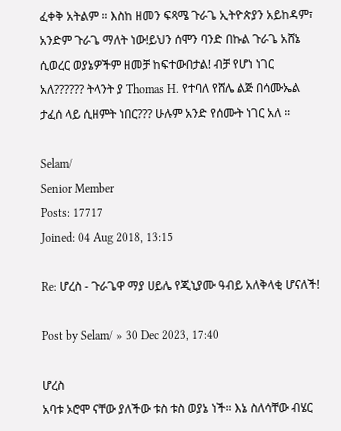ፈቀቅ አትልም ። እስከ ዘመን ፍጻሜ ጉራጌ ኢትዮጵያን አይከዳም፣ አንድም ጉራጌ ማለት ነው!ይህን ሰሞን ባንድ በኩል ጉራጌ አሸኔ ሲወረር ወያኔዎችም ዘመቻ ከፍተውበታል! ብቻ የሆነ ነገር አለ?????? ትላንት ያ Thomas H. የተባለ የሸሌ ልጅ በሳሙኤል ታፈሰ ላይ ሲዘምት ነበር??? ሁሉም አንድ የሰሙት ነገር አለ ።

Selam/
Senior Member
Posts: 17717
Joined: 04 Aug 2018, 13:15

Re: ሆረስ - ጉራጌዋ ማያ ሀይሌ የጂኒያሙ ዓብይ አለቅላቂ ሆናለች!

Post by Selam/ » 30 Dec 2023, 17:40

ሆረስ
አባቱ ኦሮሞ ናቸው ያለችው ቱስ ቱስ ወያኔ ነች። እኔ ስለሳቸው ብሄር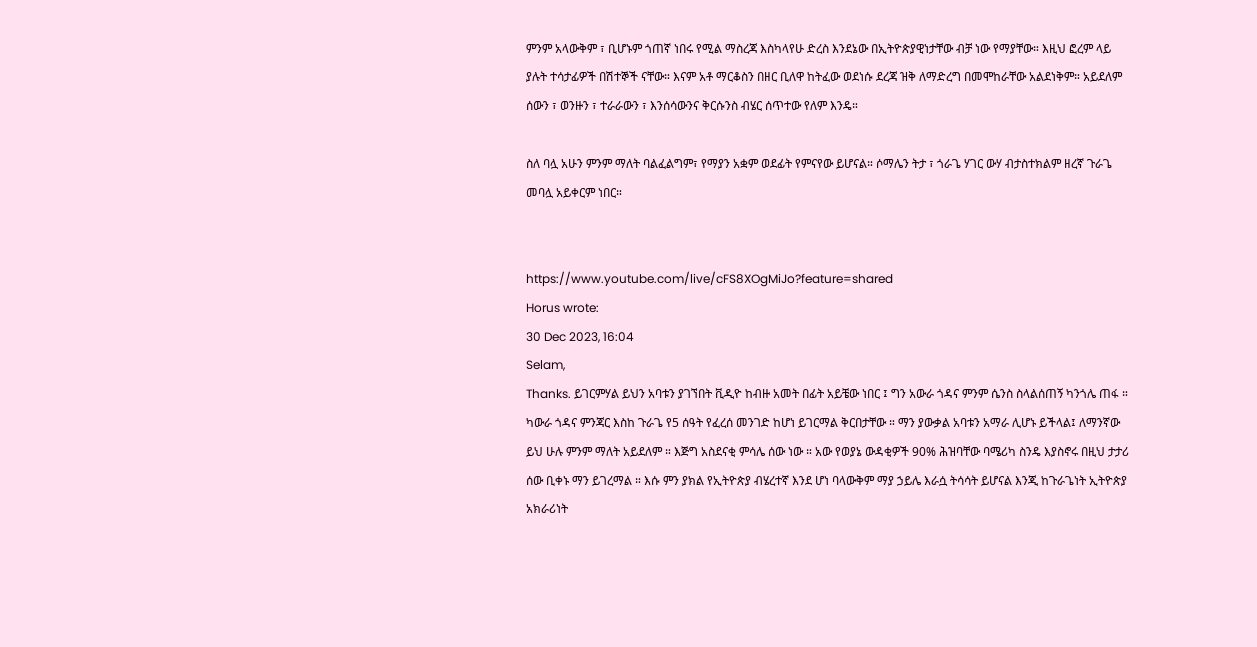ምንም አላውቅም ፣ ቢሆኑም ጎጠኛ ነበሩ የሚል ማስረጃ እስካላየሁ ድረስ እንደኔው በኢትዮጵያዊነታቸው ብቻ ነው የማያቸው። እዚህ ፎረም ላይ ያሉት ተሳታፊዎች በሽተኞች ናቸው። እናም አቶ ማርቆስን በዘር ቢለዋ ከትፈው ወደነሱ ደረጃ ዝቅ ለማድረግ በመሞከራቸው አልደነቅም። አይደለም ሰውን ፣ ወንዙን ፣ ተራራውን ፣ እንሰሳውንና ቅርሱንስ ብሄር ሰጥተው የለም እንዴ።

ስለ ባሏ አሁን ምንም ማለት ባልፈልግም፣ የማያን አቋም ወደፊት የምናየው ይሆናል። ሶማሌን ትታ ፣ ጎራጌ ሃገር ውሃ ብታስተክልም ዘረኛ ጉራጌ መባሏ አይቀርም ነበር።


https://www.youtube.com/live/cFS8XOgMiJo?feature=shared
Horus wrote:
30 Dec 2023, 16:04
Selam,
Thanks. ይገርምሃል ይህን አባቱን ያገኘበት ቪዲዮ ከብዙ አመት በፊት አይቼው ነበር ፤ ግን አውራ ጎዳና ምንም ሴንስ ስላልሰጠኝ ካንጎሌ ጠፋ ። ካውራ ጎዳና ምንጃር እስከ ጉራጌ የ5 ሰዓት የፈረሰ መንገድ ከሆነ ይገርማል ቅርበታቸው ። ማን ያውቃል አባቱን አማራ ሊሆኑ ይችላል፤ ለማንኛው ይህ ሁሉ ምንም ማለት አይደለም ። እጅግ አስደናቂ ምሳሌ ሰው ነው ። አው የወያኔ ውዳቂዎች 90% ሕዝባቸው ባሜሪካ ስንዴ እያስኖሩ በዚህ ታታሪ ሰው ቢቀኑ ማን ይገረማል ። እሱ ምን ያክል የኢትዮጵያ ብሄረተኛ እንደ ሆነ ባላውቅም ማያ ኃይሌ እራሷ ትሳሳት ይሆናል እንጂ ከጉራጌነት ኢትዮጵያ አክራሪነት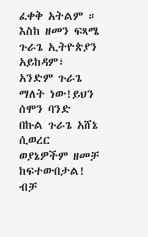ፈቀቅ አትልም ። እስከ ዘመን ፍጻሜ ጉራጌ ኢትዮጵያን አይከዳም፣ አንድም ጉራጌ ማለት ነው!ይህን ሰሞን ባንድ በኩል ጉራጌ አሸኔ ሲወረር ወያኔዎችም ዘመቻ ከፍተውበታል! ብቻ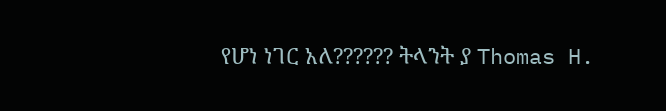የሆነ ነገር አለ?????? ትላንት ያ Thomas H.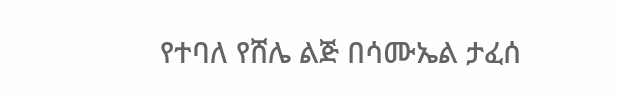የተባለ የሸሌ ልጅ በሳሙኤል ታፈሰ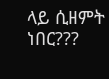ላይ ሲዘምት ነበር???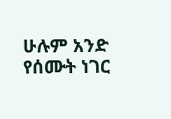ሁሉም አንድ የሰሙት ነገር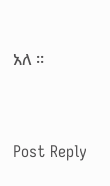አለ ።


Post Reply